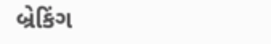બ્રેકિંગ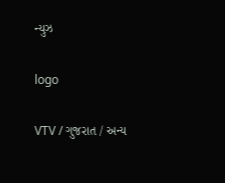ન્યુઝ

logo

VTV / ગુજરાત / અન્ય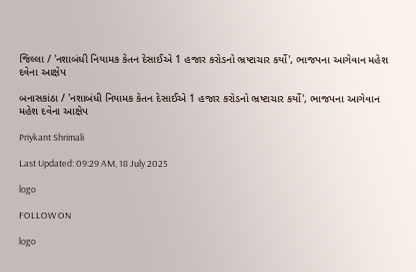જિલ્લા / 'નશાબંધી નિયામક કેતન દેસાઈએ 1 હજાર કરોડનો ભ્રષ્ટાચાર કર્યો', ભાજપના આગેવાન મહેશ દવેના આક્ષેપ

બનાસકાંઠા / 'નશાબંધી નિયામક કેતન દેસાઈએ 1 હજાર કરોડનો ભ્રષ્ટાચાર કર્યો', ભાજપના આગેવાન મહેશ દવેના આક્ષેપ

Priykant Shrimali

Last Updated: 09:29 AM, 18 July 2025

logo

FOLLOW ON

logo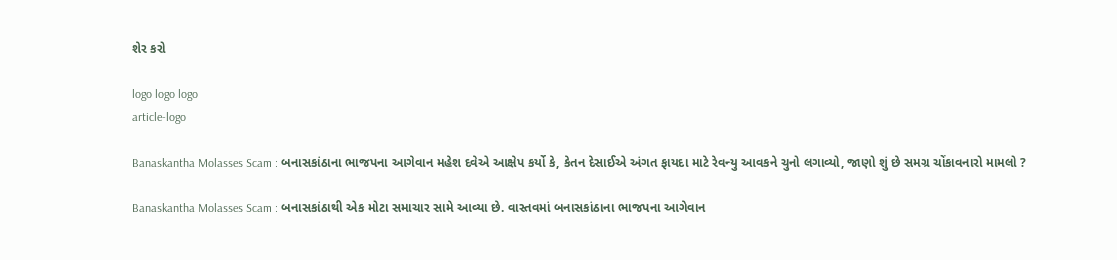શેર કરો

logo logo logo
article-logo

Banaskantha Molasses Scam : બનાસકાંઠાના ભાજપના આગેવાન મહેશ દવેએ આક્ષેપ કર્યો કે, કેતન દેસાઈએ અંગત ફાયદા માટે રેવન્યુ આવકને ચુનો લગાવ્યો, જાણો શું છે સમગ્ર ચોંકાવનારો મામલો ?

Banaskantha Molasses Scam : બનાસકાંઠાથી એક મોટા સમાચાર સામે આવ્યા છે. વાસ્તવમાં બનાસકાંઠાના ભાજપના આગેવાન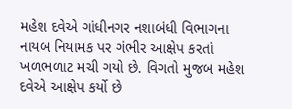મહેશ દવેએ ગાંધીનગર નશાબંધી વિભાગના નાયબ નિયામક પર ગંભીર આક્ષેપ કરતાં ખળભળાટ મચી ગયો છે. વિગતો મુજબ મહેશ દવેએ આક્ષેપ કર્યો છે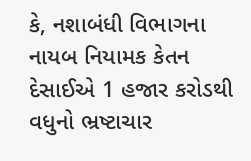કે, નશાબંધી વિભાગના નાયબ નિયામક કેતન દેસાઈએ 1 હજાર કરોડથી વધુનો ભ્રષ્ટાચાર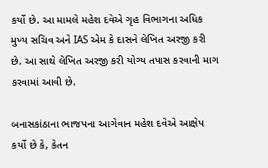કર્યો છે. આ મામલે મહેશ દવેએ ગૃહ વિભાગના અધિક મુખ્ય સચિવ અને IAS એમ કે દાસને લેખિત અરજી કરી છે. આ સાથે લેખિત અરજી કરી યોગ્ય તપાસ કરવાની માગ કરવામાં આવી છે.

બનાસકાંઠાના ભાજપના આગેવાન મહેશ દવેએ આક્ષેપ કર્યો છે કે, કેતન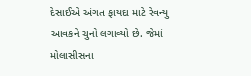દેસાઈએ અંગત ફાયદા માટે રેવન્યુ આવકને ચુનો લગાવ્યો છે. જેમાં મોલાસીસના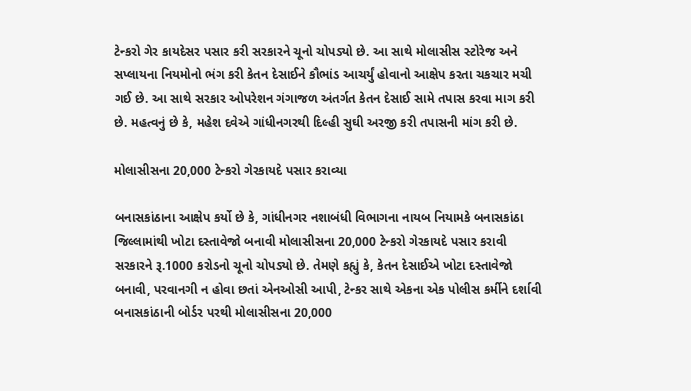ટેન્કરો ગેર કાયદેસર પસાર કરી સરકારને ચૂનો ચોપડ્યો છે. આ સાથે મોલાસીસ સ્ટોરેજ અને સપ્લાયના નિયમોનો ભંગ કરી કેતન દેસાઈને કૌભાંડ આચર્યું હોવાનો આક્ષેપ કરતા ચકચાર મચી ગઈ છે. આ સાથે સરકાર ઓપરેશન ગંગાજળ અંતર્ગત કેતન દેસાઈ સામે તપાસ કરવા માગ કરી છે. મહત્વનું છે કે, મહેશ દવેએ ગાંધીનગરથી દિલ્હી સુઘી અરજી કરી તપાસની માંગ કરી છે.

મોલાસીસના 20,000 ટેન્કરો ગેરકાયદે પસાર કરાવ્યા

બનાસકાંઠાના આક્ષેપ કર્યો છે કે, ગાંધીનગર નશાબંધી વિભાગના નાયબ નિયામકે બનાસકાંઠા જિલ્લામાંથી ખોટા દસ્તાવેજો બનાવી મોલાસીસના 20,000 ટેન્કરો ગેરકાયદે પસાર કરાવી સરકારને રૂ.1000 કરોડનો ચૂનો ચોપડ્યો છે. તેમણે કહ્યું કે, કેતન દેસાઈએ ખોટા દસ્તાવેજો બનાવી, પરવાનગી ન હોવા છતાં એનઓસી આપી, ટેન્કર સાથે એકના એક પોલીસ કર્મીને દર્શાવી બનાસકાંઠાની બોર્ડર પરથી મોલાસીસના 20,000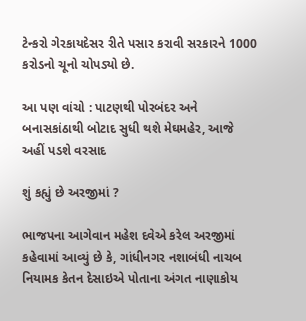ટેન્કરો ગેરકાયદેસર રીતે પસાર કરાવી સરકારને 1000 કરોડનો ચૂનો ચોપડ્યો છે.

આ પણ વાંચો : પાટણથી પોરબંદર અને બનાસકાંઠાથી બોટાદ સુધી થશે મેઘમહેર, આજે અહીં પડશે વરસાદ

શું કહ્યું છે અરજીમાં ?

ભાજપના આગેવાન મહેશ દવેએ કરેલ અરજીમાં કહેવામાં આવ્યું છે કે, ગાંધીનગર નશાબંધી નાચબ નિયામક કેતન દેસાઇએ પોતાના અંગત નાણાકોય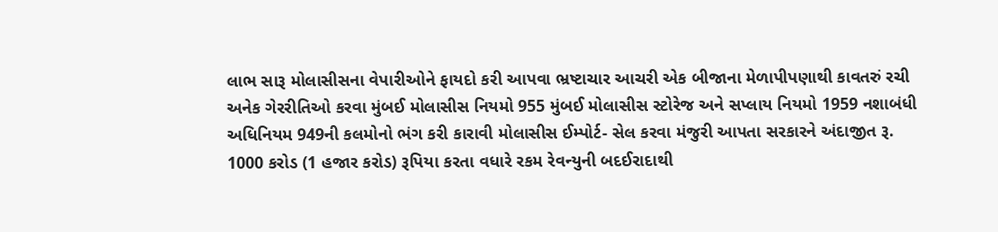લાભ સારૂ મોલાસીસના વેપારીઓને ફાયદો કરી આપવા ભ્રષ્ટાચાર આચરી એક બીજાના મેળાપીપણાથી કાવતરું રચી અનેક ગેરરીતિઓ કરવા મુંબઈ મોલાસીસ નિયમો 955 મુંબઈ મોલાસીસ સ્ટોરેજ અને સપ્લાય નિયમો 1959 નશાબંધી અધિનિયમ 949ની કલમોનો ભંગ કરી કારાવી મોલાસીસ ઈમ્પોર્ટ- સેલ કરવા મંજુરી આપતા સરકારને અંદાજીત રૂ. 1000 કરોડ (1 હજાર કરોડ) રૂપિયા કરતા વધારે રકમ રેવન્યુની બદઈરાદાથી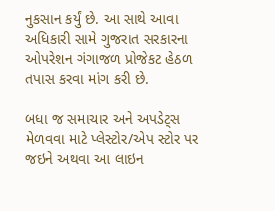નુકસાન કર્યું છે. આ સાથે આવા અધિકારી સામે ગુજરાત સરકારના ઓપરેશન ગંગાજળ પ્રોજેકટ હેઠળ તપાસ કરવા માંગ કરી છે.

બધા જ સમાચાર અને અપડેટ્સ મેળવવા માટે પ્લેસ્ટોર/એપ સ્ટોર પર જઇને અથવા આ લાઇન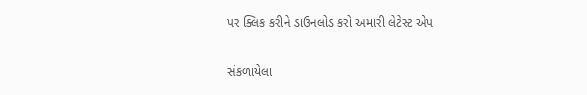પર ક્લિક કરીને ડાઉનલોડ કરો અમારી લેટેસ્ટ એપ

સંકળાયેલા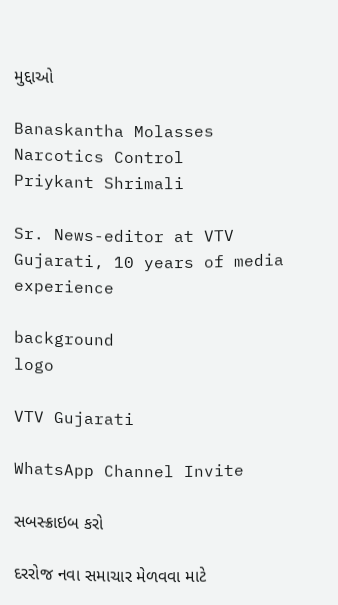મુદ્દાઓ

Banaskantha Molasses Narcotics Control
Priykant Shrimali

Sr. News-editor at VTV Gujarati, 10 years of media experience

background
logo

VTV Gujarati

WhatsApp Channel Invite

સબસ્ક્રાઇબ કરો

દરરોજ નવા સમાચાર મેળવવા માટે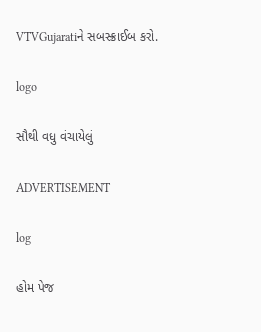VTVGujaratiને સબસ્ક્રાઈબ કરો.

logo

સૌથી વધુ વંચાયેલું

ADVERTISEMENT

log

હોમ પેજ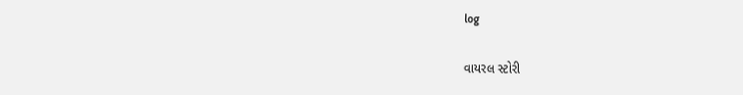log

વાયરલ સ્ટોરી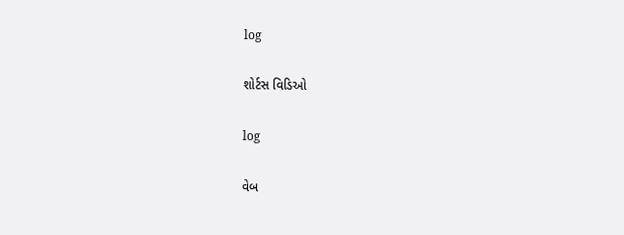log

શોર્ટસ વિડિઓ

log

વેબ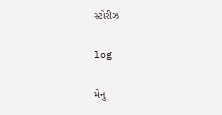સ્ટોરીઝ

log

મેનુ